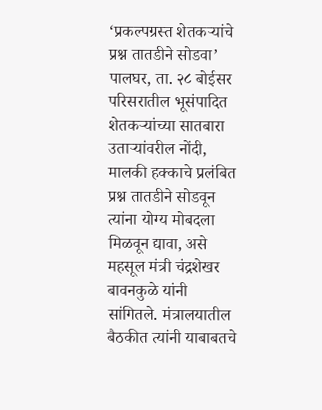‘प्रकल्पग्रस्त शेतकऱ्यांचे प्रश्न तातडीने सोडवा’
पालघर, ता. २८ बोईसर परिसरातील भूसंपादित शेतकऱ्यांच्या सातबारा उताऱ्यांवरील नोंदी, मालकी हक्काचे प्रलंबित प्रश्न तातडीने सोडवून त्यांना योग्य मोबदला मिळवून द्यावा, असे महसूल मंत्री चंद्रशेखर बावनकुळे यांनी सांगितले. मंत्रालयातील बैठकीत त्यांनी याबाबतचे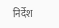निर्देश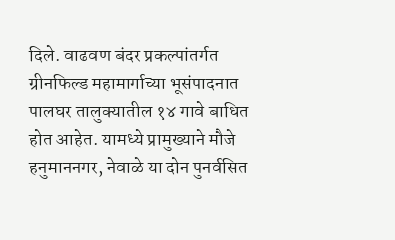दिले. वाढवण बंदर प्रकल्पांतर्गत ग्रीनफिल्ड महामार्गाच्या भूसंपादनात पालघर तालुक्यातील १४ गावे बाधित होत आहेत. यामध्ये प्रामुख्याने मौजे हनुमाननगर, नेवाळे या दोन पुनर्वसित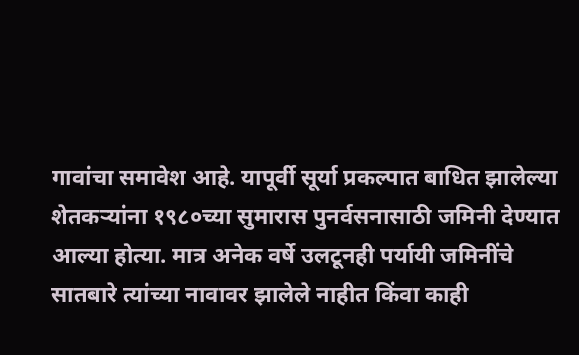गावांचा समावेश आहे. यापूर्वी सूर्या प्रकल्पात बाधित झालेल्या शेतकऱ्यांना १९८०च्या सुमारास पुनर्वसनासाठी जमिनी देण्यात आल्या होत्या. मात्र अनेक वर्षे उलटूनही पर्यायी जमिनींचे सातबारे त्यांच्या नावावर झालेले नाहीत किंवा काही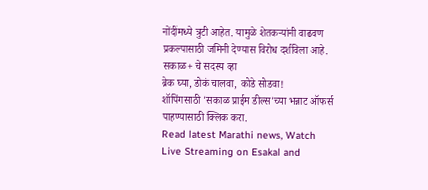नोंदींमध्ये त्रुटी आहेत. यामुळे शेतकऱ्यांनी वाढवण प्रकल्पासाठी जमिनी देण्यास विरोध दर्शविला आहे.
सकाळ+ चे सदस्य व्हा
ब्रेक घ्या, डोकं चालवा, कोडे सोडवा!
शॉपिंगसाठी 'सकाळ प्राईम डील्स'च्या भन्नाट ऑफर्स पाहण्यासाठी क्लिक करा.
Read latest Marathi news, Watch Live Streaming on Esakal and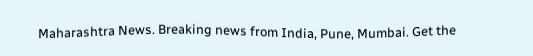Maharashtra News. Breaking news from India, Pune, Mumbai. Get the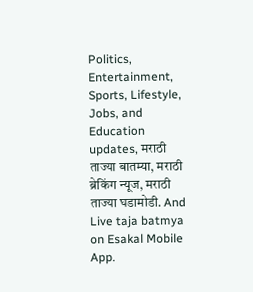Politics, Entertainment, Sports, Lifestyle, Jobs, and Education updates, मराठी ताज्या बातम्या, मराठी ब्रेकिंग न्यूज, मराठी ताज्या घडामोडी. And Live taja batmya on Esakal Mobile App.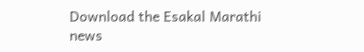Download the Esakal Marathi news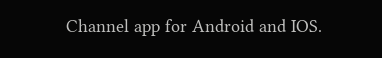Channel app for Android and IOS.